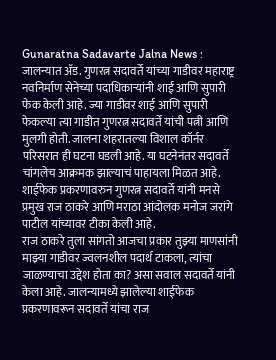Gunaratna Sadavarte Jalna News : जालन्यात ॲड. गुणरत्न सदावर्ते यांच्या गाडीवर महाराष्ट्र नवनिर्माण सेनेच्या पदाधिकाऱ्यांनी शाई आणि सुपारी फेक केली आहे. ज्या गाडीवर शाई आणि सुपारी फेकल्या त्या गाडीत गुणरत्न सदावर्ते यांची पत्नी आणि मुलगी होती. जालना शहरातल्या विशाल कॉर्नर परिसरात ही घटना घडली आहे. या घटनेनंतर सदावर्ते चांगलेच आक्रमक झाल्याचं पाहायला मिळत आहे. शाईफेक प्रकरणावरुन गुणरत्न सदावर्ते यांनी मनसे प्रमुख राज ठाकरे आणि मराठा आंदोलक मनोज जरांगे पाटील यांच्यावर टीका केली आहे.
राज ठाकरे तुला सांगतो आजचा प्रकार तुझ्या माणसांनी माझ्या गाडीवर ज्वलनशील पदार्थ टाकला, त्यांचा जाळण्याचा उद्देश होता का? असा सवाल सदावर्ते यांनी केला आहे. जालन्यामध्ये झालेल्या शाईफेक प्रकरणावरून सदावर्ते यांचा राज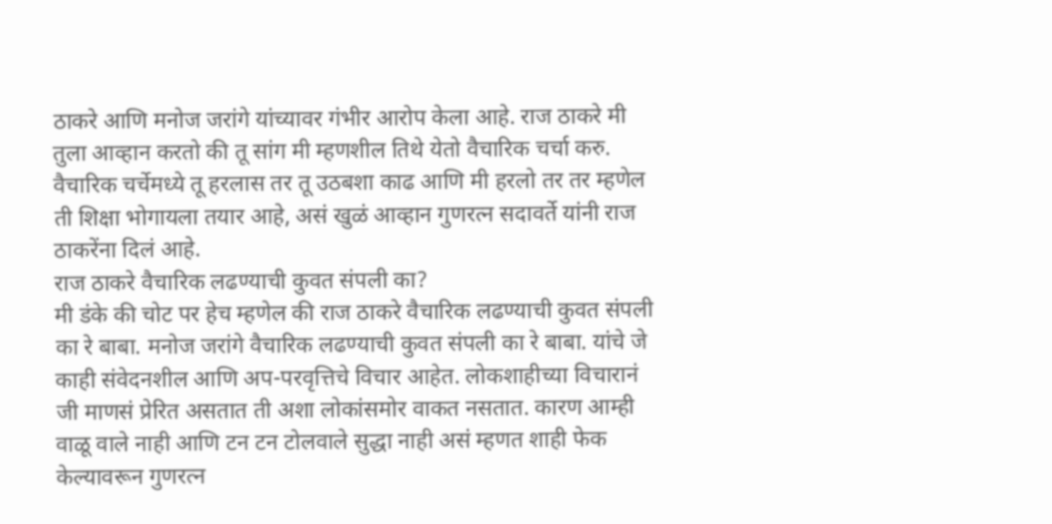ठाकरे आणि मनोज जरांगे यांच्यावर गंभीर आरोप केला आहे. राज ठाकरे मी तुला आव्हान करतो की तू सांग मी म्हणशील तिथे येतो वैचारिक चर्चा करु. वैचारिक चर्चेमध्ये तू हरलास तर तू उठबशा काढ आणि मी हरलो तर तर म्हणेल ती शिक्षा भोगायला तयार आहे, असं खुळं आव्हान गुणरत्न सदावर्ते यांनी राज ठाकरेंना दिलं आहे.
राज ठाकरे वैचारिक लढण्याची कुवत संपली का?
मी डंके की चोट पर हेच म्हणेल की राज ठाकरे वैचारिक लढण्याची कुवत संपली का रे बाबा. मनोज जरांगे वैचारिक लढण्याची कुवत संपली का रे बाबा. यांचे जे काही संवेदनशील आणि अप-परवृत्तिचे विचार आहेत. लोकशाहीच्या विचारानं जी माणसं प्रेरित असतात ती अशा लोकांसमोर वाकत नसतात. कारण आम्ही वाळू वाले नाही आणि टन टन टोलवाले सुद्धा नाही असं म्हणत शाही फेक केल्यावरून गुणरत्न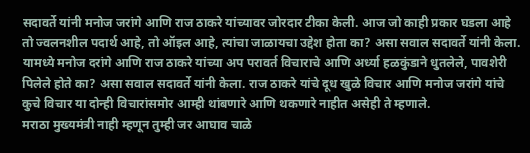सदावर्ते यांनी मनोज जरांगे आणि राज ठाकरे यांच्यावर जोरदार टीका केली. आज जो काही प्रकार घडला आहे तो ज्वलनशील पदार्थ आहे, तो ऑइल आहे, त्यांचा जाळायचा उद्देश होता का? असा सवाल सदावर्ते यांनी केला. यामध्ये मनोज दरांगे आणि राज ठाकरे यांच्या अप परावर्त विचाराचे आणि अर्ध्या हळकुंडाने धुतलेले, पावशेरी पिलेले होते का? असा सवाल सदावर्ते यांनी केला. राज ठाकरे यांचे दूध खुळे विचार आणि मनोज जरांगे यांचे कुचे विचार या दोन्ही विचारांसमोर आम्ही थांबणारे आणि थकणारे नाहीत असेही ते म्हणाले.
मराठा मुख्यमंत्री नाही म्हणून तुम्ही जर आघाव चाळे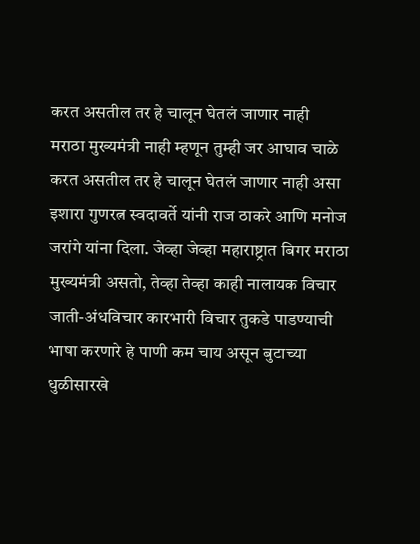करत असतील तर हे चालून घेतलं जाणार नाही
मराठा मुख्यमंत्री नाही म्हणून तुम्ही जर आघाव चाळे करत असतील तर हे चालून घेतलं जाणार नाही असा इशारा गुणरत्न स्वदावर्ते यांनी राज ठाकरे आणि मनोज जरांगे यांना दिला. जेव्हा जेव्हा महाराष्ट्रात बिगर मराठा मुख्यमंत्री असतो, तेव्हा तेव्हा काही नालायक विचार जाती-अंधविचार कारभारी विचार तुकडे पाडण्याची भाषा करणारे हे पाणी कम चाय असून बुटाच्या धुळीसारखे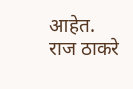आहेत. राज ठाकरे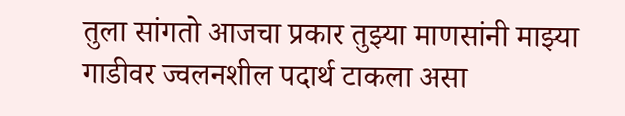तुला सांगतो आजचा प्रकार तुझ्या माणसांनी माझ्या गाडीवर ज्वलनशील पदार्थ टाकला असा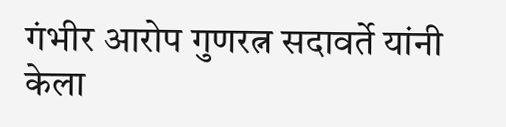गंभीर आरोप गुणरत्न सदावर्ते यांनी केला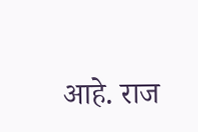आहे. राज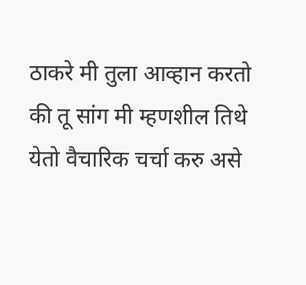ठाकरे मी तुला आव्हान करतो की तू सांग मी म्हणशील तिथे येतो वैचारिक चर्चा करु असे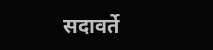सदावर्ते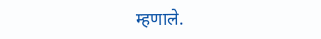म्हणाले.